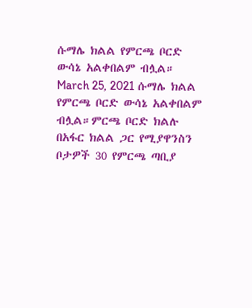ሱማሌ ክልል የምርጫ ቦርድ ውሳኔ አልቀበልም ብሏል። March 25, 2021 ሱማሌ ክልል የምርጫ ቦርድ ውሳኔ አልቀበልም ብሏል።ምርጫ ቦርድ ክልሉ በአፋር ክልል ጋር የሚያዋንስን ቦታዎች 30 የምርጫ ጣቢያ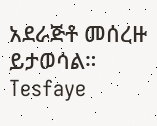አደራጅቶ መሰረዙ ይታወሳል። Tesfaye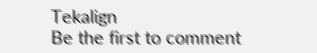Tekalign
Be the first to comment